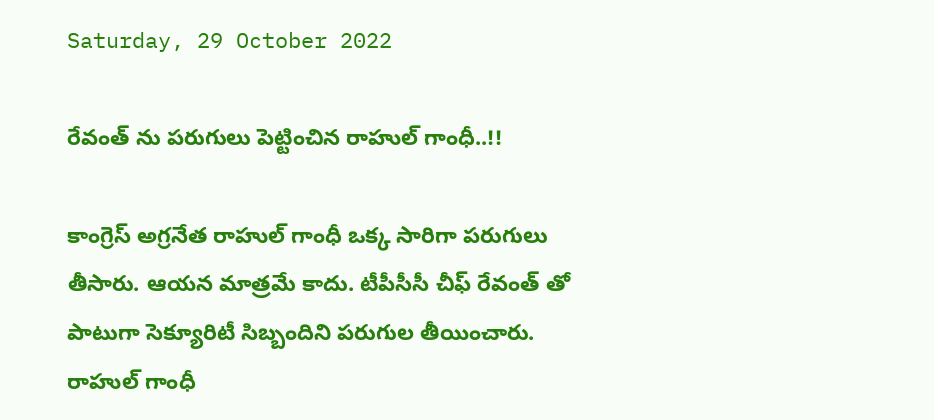Saturday, 29 October 2022

రేవంత్ ను పరుగులు పెట్టించిన రాహుల్ గాంధీ..!!

కాంగ్రెస్ అగ్రనేత రాహుల్ గాంధీ ఒక్క సారిగా పరుగులు తీసారు. ఆయన మాత్రమే కాదు. టీపీసీసీ చీఫ్ రేవంత్ తో పాటుగా సెక్యూరిటీ సిబ్బందిని పరుగుల తీయించారు. రాహుల్ గాంధీ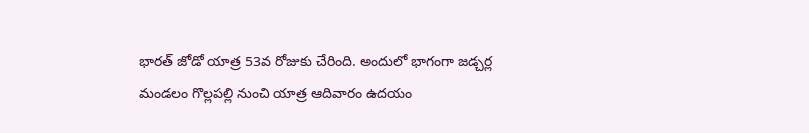భారత్ జోడో యాత్ర 53వ రోజుకు చేరింది. అందులో భాగంగా జడ్చర్ల మండలం గొల్లపల్లి నుంచి యాత్ర ఆదివారం ఉదయం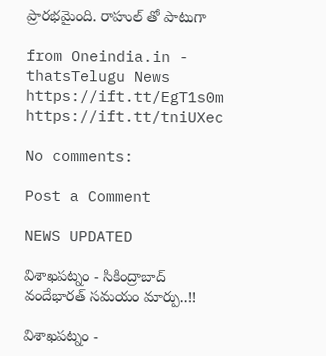ప్రారభమైంది. రాహుల్ తో పాటుగా

from Oneindia.in - thatsTelugu News https://ift.tt/EgT1s0m
https://ift.tt/tniUXec

No comments:

Post a Comment

NEWS UPDATED

విశాఖపట్నం - సికింద్రాబాద్ వందేభారత్ సమయం మార్పు..!!

విశాఖపట్నం -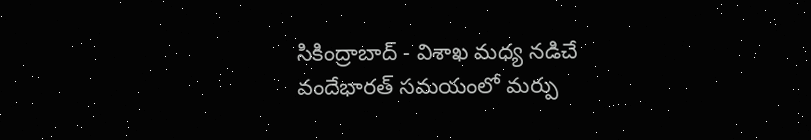సికింద్రాబాద్ - విశాఖ మధ్య నడిచే వందేభారత్ సమయంలో మర్పు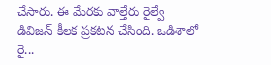చేసారు. ఈ మేరకు వాల్తేరు రైల్వే డివిజన్ కీలక ప్రకటన చేసింది. ఒడిశాలో రై...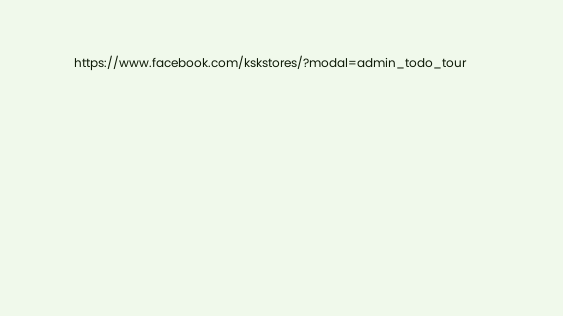https://www.facebook.com/kskstores/?modal=admin_todo_tour